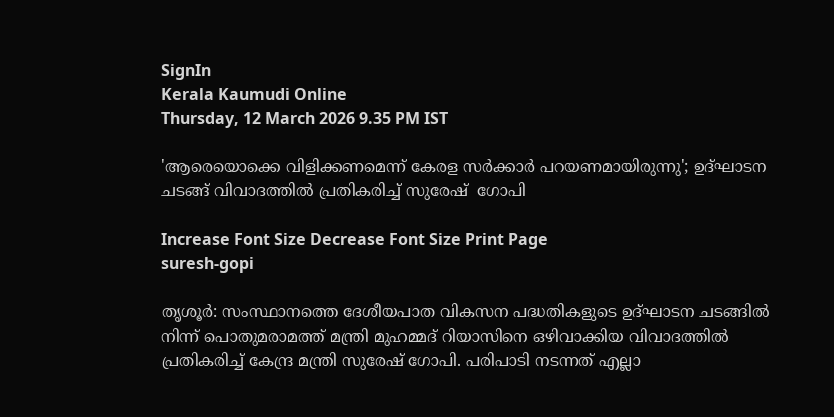SignIn
Kerala Kaumudi Online
Thursday, 12 March 2026 9.35 PM IST

'ആരെയൊക്കെ വിളിക്കണമെന്ന് കേരള സർക്കാർ പറയണമായിരുന്നു'; ഉദ്ഘാടന ചടങ്ങ് വിവാദത്തിൽ പ്രതികരിച്ച് സുരേഷ്  ഗോപി

Increase Font Size Decrease Font Size Print Page
suresh-gopi

തൃശൂർ: സംസ്ഥാനത്തെ ദേശീയപാത വികസന പദ്ധതികളുടെ ഉദ്‌ഘാടന ചടങ്ങിൽ നിന്ന് പൊതുമരാമത്ത് മന്ത്രി മുഹമ്മദ് റിയാസിനെ ഒഴിവാക്കിയ വിവാദത്തിൽ പ്രതികരിച്ച് കേന്ദ്ര മന്ത്രി സുരേഷ് ഗോപി. പരിപാടി നടന്നത് എല്ലാ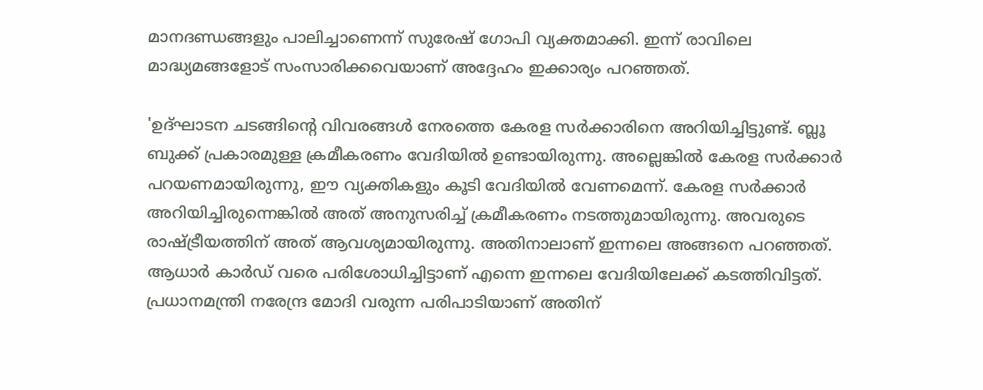മാനദണ്ഡങ്ങളും പാലിച്ചാണെന്ന് സുരേഷ് ഗോപി വ്യക്തമാക്കി. ഇന്ന് രാവിലെ മാദ്ധ്യമങ്ങളോട് സംസാരിക്കവെയാണ് അദ്ദേഹം ഇക്കാര്യം പറഞ്ഞത്.

'ഉദ്ഘാടന ചടങ്ങിന്റെ വിവരങ്ങൾ നേരത്തെ കേരള സർക്കാരിനെ അറിയിച്ചിട്ടുണ്ട്. ബ്ലൂ ബുക്ക് പ്രകാരമുള്ള ക്രമീകരണം വേദിയിൽ ഉണ്ടായിരുന്നു. അല്ലെങ്കിൽ കേരള സർക്കാർ പറയണമായിരുന്നു, ഈ വ്യക്തികളും കൂടി വേദിയിൽ വേണമെന്ന്. കേരള സർക്കാർ അറിയിച്ചിരുന്നെങ്കിൽ അത് അനുസരിച്ച് ക്രമീകരണം നടത്തുമായിരുന്നു. അവരുടെ രാഷ്ട്രീയത്തിന് അത് ആവശ്യമായിരുന്നു. അതിനാലാണ് ഇന്നലെ അങ്ങനെ പറഞ്ഞത്. ആധാർ കാർഡ് വരെ പരിശോധിച്ചിട്ടാണ് എന്നെ ഇന്നലെ വേദിയിലേക്ക് കടത്തിവിട്ടത്. പ്രധാനമന്ത്രി നരേന്ദ്ര മോദി വരുന്ന പരിപാടിയാണ് അതിന്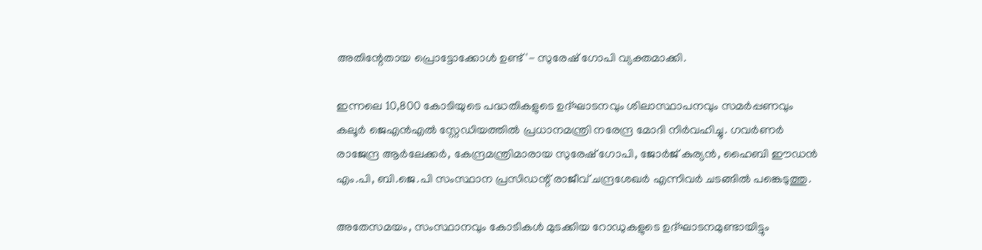അതിന്റേതായ പ്രൊട്ടോക്കോൾ ഉണ്ട്'- സുരേഷ് ഗോപി വ്യക്തമാക്കി.

ഇന്നലെ 10,800 കോടിയുടെ പദ്ധതികളുടെ ഉദ്ഘാടനവും ശിലാസ്ഥാപനവും സമർപ്പണവും കലൂർ ജെഎൻഎൽ സ്റ്റേഡിയത്തിൽ പ്രധാനമന്ത്രി നരേന്ദ്ര മോദി നിർവഹിച്ചു. ഗവർണർ രാജേന്ദ്ര ആർലേക്കർ, കേന്ദ്രമന്ത്രിമാരായ സുരേഷ് ഗോപി, ജോർജ് കുര്യൻ, ഹൈബി ഈഡൻ എം.പി, ബി.ജെ.പി സംസ്ഥാന പ്രസിഡന്റ് രാജീവ് ചന്ദ്രശേഖർ എന്നിവർ ചടങ്ങിൽ പങ്കെടുത്തു.

അതേസമയം, സംസ്ഥാനവും കോടികൾ മുടക്കിയ റോഡുകളുടെ ഉദ്ഘാടനമുണ്ടായിട്ടും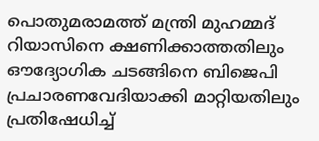പൊതുമരാമത്ത് മന്ത്രി മുഹമ്മദ് റിയാസിനെ ക്ഷണിക്കാത്തതിലും ഔദ്യോഗിക ചടങ്ങിനെ ബിജെപി പ്രചാരണവേദിയാക്കി മാറ്റിയതിലും പ്രതിഷേധിച്ച്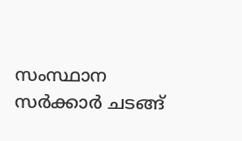സംസ്ഥാന സർക്കാർ ചടങ്ങ്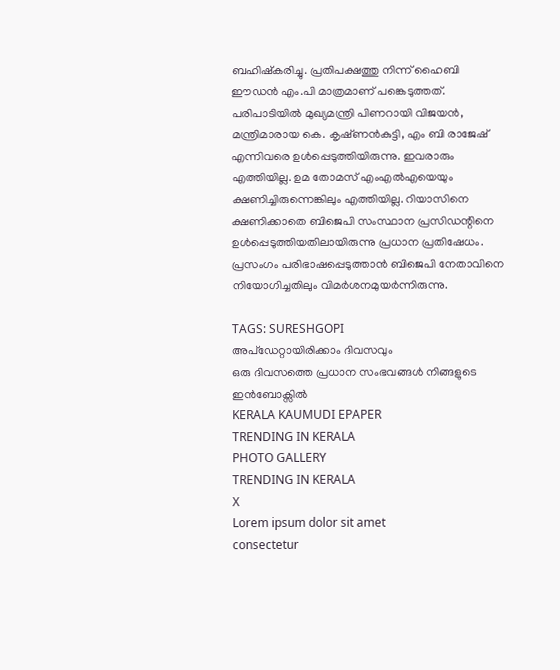ബഹിഷ്‌കരിച്ചു. പ്രതിപക്ഷത്തു നിന്ന് ഹൈബി ഈഡൻ എം.പി മാത്രമാണ് പങ്കെടുത്തത്. പരിപാടിയിൽ മുഖ്യമന്ത്രി പിണറായി വിജയൻ, മന്ത്രിമാരായ കെ. കൃഷ്‌ണൻകുട്ടി, എം ബി രാജേഷ് എന്നിവരെ ഉൾപ്പെടുത്തിയിരുന്നു. ഇവരാരും എത്തിയില്ല. ഉമ തോമസ് എംഎൽഎയെയും ക്ഷണിച്ചിരുന്നെങ്കിലും എത്തിയില്ല. റിയാസിനെ ക്ഷണിക്കാതെ ബിജെപി സംസ്ഥാന പ്രസിഡന്റിനെ ഉൾപ്പെടുത്തിയതിലായിരുന്നു പ്രധാന പ്രതിഷേധം. പ്രസംഗം പരിഭാഷപ്പെടുത്താൻ ബിജെപി നേതാവിനെ നിയോഗിച്ചതിലും വിമർശനമുയർന്നിരുന്നു.

TAGS: SURESHGOPI
അപ്ഡേറ്റായിരിക്കാം ദിവസവും
ഒരു ദിവസത്തെ പ്രധാന സംഭവങ്ങൾ നിങ്ങളുടെ ഇൻബോക്സിൽ
KERALA KAUMUDI EPAPER
TRENDING IN KERALA
PHOTO GALLERY
TRENDING IN KERALA
X
Lorem ipsum dolor sit amet
consectetur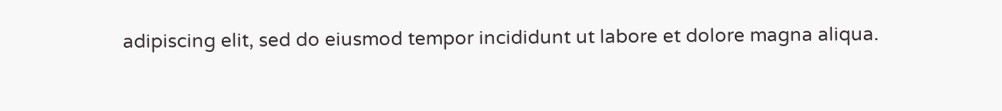adipiscing elit, sed do eiusmod tempor incididunt ut labore et dolore magna aliqua.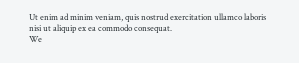Ut enim ad minim veniam, quis nostrud exercitation ullamco laboris nisi ut aliquip ex ea commodo consequat.
We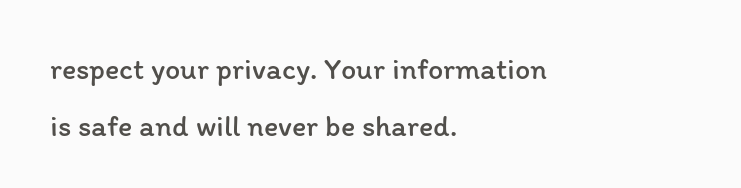respect your privacy. Your information is safe and will never be shared.